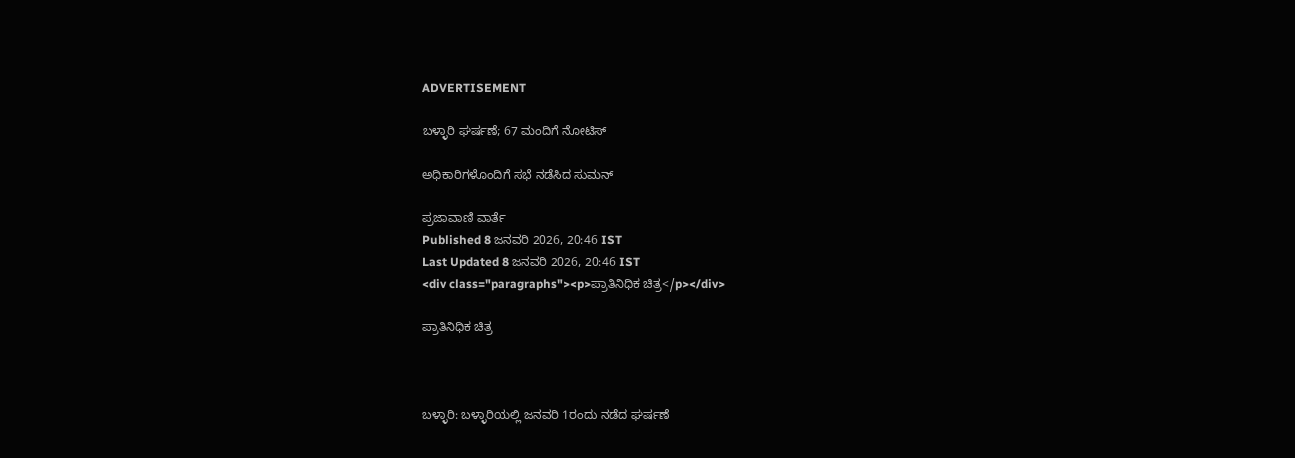ADVERTISEMENT

ಬಳ್ಳಾರಿ ಘರ್ಷಣೆ; 67 ಮಂದಿಗೆ ನೋಟಿಸ್

ಅಧಿಕಾರಿಗಳೊಂದಿಗೆ ಸಭೆ ನಡೆಸಿದ ಸುಮನ್‌

ಪ್ರಜಾವಾಣಿ ವಾರ್ತೆ
Published 8 ಜನವರಿ 2026, 20:46 IST
Last Updated 8 ಜನವರಿ 2026, 20:46 IST
<div class="paragraphs"><p>ಪ್ರಾತಿನಿಧಿಕ ಚಿತ್ರ</p></div>

ಪ್ರಾತಿನಿಧಿಕ ಚಿತ್ರ



ಬಳ್ಳಾರಿ: ಬಳ್ಳಾರಿಯಲ್ಲಿ ಜನವರಿ 1ರಂದು ನಡೆದ ಘರ್ಷಣೆ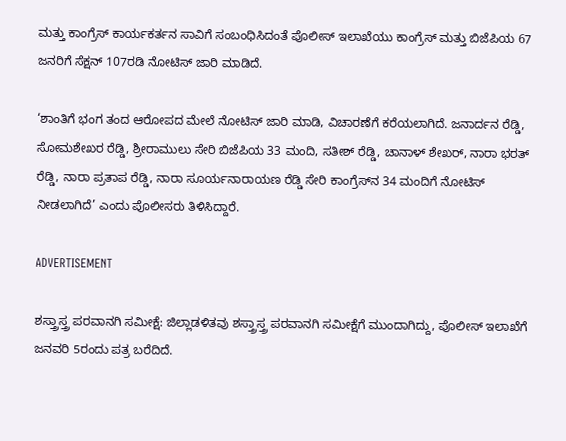ಮತ್ತು ಕಾಂಗ್ರೆಸ್‌ ಕಾರ್ಯಕರ್ತನ ಸಾವಿಗೆ ಸಂಬಂಧಿಸಿದಂತೆ ಪೊಲೀಸ್ ಇಲಾಖೆಯು ಕಾಂಗ್ರೆಸ್ ಮತ್ತು ಬಿಜೆಪಿಯ 67 ಜನರಿಗೆ ಸೆಕ್ಷನ್ 107ರಡಿ ನೋಟಿಸ್ ಜಾರಿ ಮಾಡಿದೆ.

‘ಶಾಂತಿಗೆ ಭಂಗ ತಂದ ಆರೋಪದ ಮೇಲೆ ನೋಟಿಸ್‌ ಜಾರಿ ಮಾಡಿ, ವಿಚಾರಣೆಗೆ ಕರೆಯಲಾಗಿದೆ. ಜನಾರ್ದನ ರೆಡ್ಡಿ, ಸೋಮಶೇಖರ ರೆಡ್ಡಿ, ಶ್ರೀರಾಮುಲು ಸೇರಿ ಬಿಜೆಪಿಯ 33 ಮಂದಿ, ಸತೀಶ್‌ ರೆಡ್ಡಿ, ಚಾನಾಳ್‌ ಶೇಖರ್‌, ನಾರಾ ಭರತ್‌ ರೆಡ್ಡಿ, ನಾರಾ ಪ್ರತಾಪ ರೆಡ್ಡಿ, ನಾರಾ ಸೂರ್ಯನಾರಾಯಣ ರೆಡ್ಡಿ ಸೇರಿ ಕಾಂಗ್ರೆಸ್‌ನ 34 ಮಂದಿಗೆ ನೋಟಿಸ್‌ ನೀಡಲಾಗಿದೆ’ ಎಂದು ಪೊಲೀಸರು ತಿಳಿಸಿದ್ದಾರೆ.

ADVERTISEMENT

ಶಸ್ತ್ರಾಸ್ತ್ರ ಪರವಾನಗಿ ಸಮೀಕ್ಷೆ: ಜಿಲ್ಲಾಡಳಿತವು ಶಸ್ತ್ರಾಸ್ತ್ರ ಪರವಾನಗಿ ಸಮೀಕ್ಷೆಗೆ ಮುಂದಾಗಿದ್ದು, ಪೊಲೀಸ್ ಇಲಾಖೆಗೆ ಜನವರಿ 5ರಂದು ಪತ್ರ ಬರೆದಿದೆ.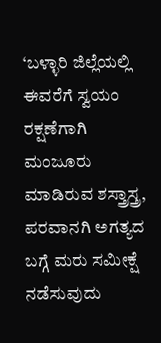‘ಬಳ್ಳಾರಿ ಜಿಲ್ಲೆಯಲ್ಲಿ ಈವರೆಗೆ ಸ್ವಯಂ ರಕ್ಷಣೆಗಾಗಿ ಮಂಜೂರು ಮಾಡಿರುವ ಶಸ್ತ್ರಾಸ್ತ್ರ, ಪರವಾನಗಿ ಅಗತ್ಯದ ಬಗ್ಗೆ ಮರು ಸಮೀಕ್ಷೆ ನಡೆಸುವುದು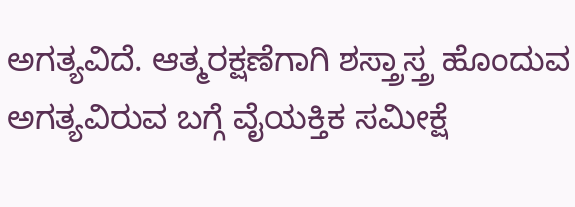ಅಗತ್ಯವಿದೆ. ಆತ್ಮರಕ್ಷಣೆಗಾಗಿ ಶಸ್ತ್ರಾಸ್ತ್ರ ಹೊಂದುವ ಅಗತ್ಯವಿರುವ ಬಗ್ಗೆ ವೈಯಕ್ತಿಕ ಸಮೀಕ್ಷೆ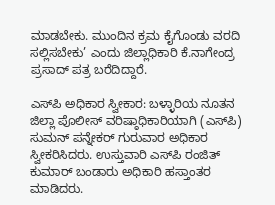ಮಾಡಬೇಕು. ಮುಂದಿನ ಕ್ರಮ ಕೈಗೊಂಡು ವರದಿ ಸಲ್ಲಿಸಬೇಕು’ ಎಂದು ಜಿಲ್ಲಾಧಿಕಾರಿ ಕೆ.ನಾಗೇಂದ್ರ ಪ್ರಸಾದ್ ಪತ್ರ ಬರೆದಿದ್ದಾರೆ.

ಎಸ್‌ಪಿ ಅಧಿಕಾರ ಸ್ವೀಕಾರ: ಬಳ್ಳಾರಿಯ ನೂತನ ಜಿಲ್ಲಾ ಪೊಲೀಸ್‌ ವರಿಷ್ಠಾಧಿಕಾರಿಯಾಗಿ (ಎಸ್‌ಪಿ) ಸುಮನ್‌ ಪನ್ನೇಕರ್‌ ಗುರುವಾರ ಅಧಿಕಾರ ಸ್ವೀಕರಿಸಿದರು. ಉಸ್ತುವಾರಿ ಎಸ್‌ಪಿ ರಂಜಿತ್‌ ಕುಮಾರ್‌ ಬಂಡಾರು ಅಧಿಕಾರಿ ಹಸ್ತಾಂತರ ಮಾಡಿದರು.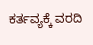ಕರ್ತವ್ಯಕ್ಕೆ ವರದಿ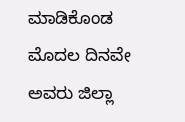ಮಾಡಿಕೊಂಡ ಮೊದಲ ದಿನವೇ ಅವರು ಜಿಲ್ಲಾ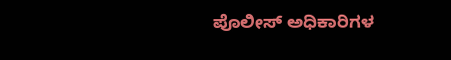ಪೊಲೀಸ್‌ ಅಧಿಕಾರಿಗಳ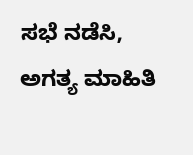ಸಭೆ ನಡೆಸಿ, ಅಗತ್ಯ ಮಾಹಿತಿ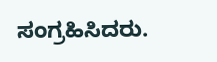ಸಂಗ್ರಹಿಸಿದರು.